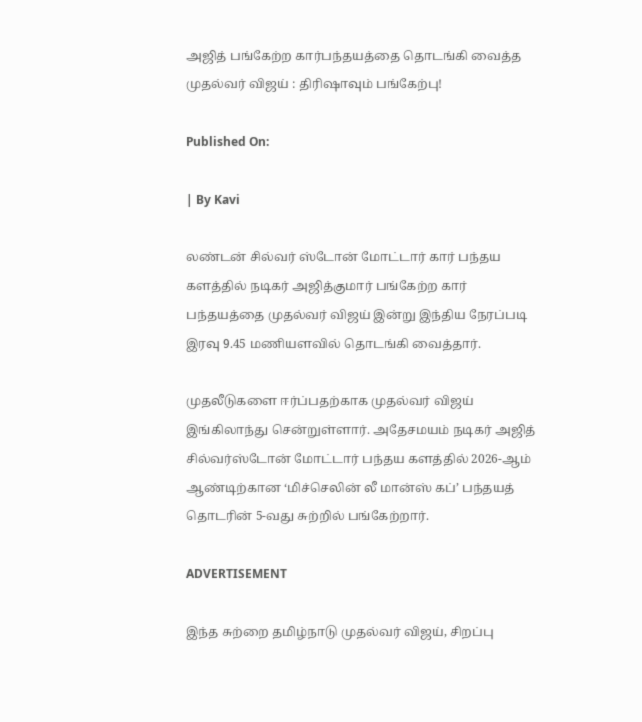அஜித் பங்கேற்ற கார்பந்தயத்தை தொடங்கி வைத்த முதல்வர் விஜய் : திரிஷாவும் பங்கேற்பு!

Published On:

| By Kavi

லண்டன் சில்வர் ஸ்டோன் மோட்டார் கார் பந்தய களத்தில் நடிகர் அஜித்குமார் பங்கேற்ற கார் பந்தயத்தை முதல்வர் விஜய் இன்று இந்திய நேரப்படி இரவு 9.45 மணியளவில் தொடங்கி வைத்தார்.

முதலீடுகளை ஈர்ப்பதற்காக முதல்வர் விஜய் இங்கிலாந்து சென்றுள்ளார். அதேசமயம் நடிகர் அஜித் சில்வர்ஸ்டோன் மோட்டார் பந்தய களத்தில் 2026-ஆம் ஆண்டிற்கான ‘மிச்செலின் லீ மான்ஸ் கப்’ பந்தயத் தொடரின் 5-வது சுற்றில் பங்கேற்றார்.

ADVERTISEMENT

இந்த சுற்றை தமிழ்நாடு முதல்வர் விஜய், சிறப்பு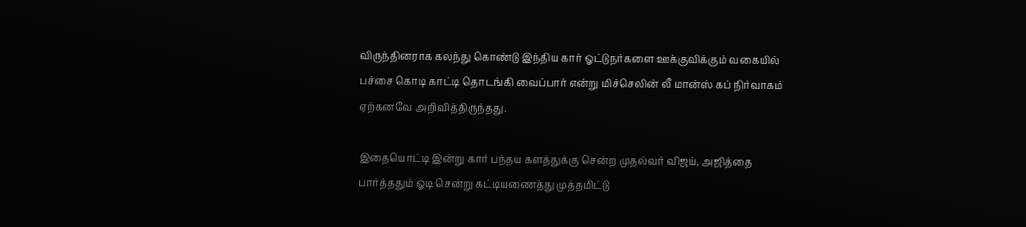விருந்தினராக கலந்து கொண்டு இந்திய கார் ஓட்டுநர்களை ஊக்குவிக்கும் வகையில் பச்சை கொடி காட்டி தொடங்கி வைப்பார் என்று மிச்செலின் லீ மான்ஸ் கப் நிர்வாகம் ஏற்கனவே அறிவித்திருந்தது.

இதையொட்டி இன்று கார் பந்தய களத்துக்கு சென்ற முதல்வர் விஜய், அஜித்தை பார்த்ததும் ஓடி சென்று கட்டியணைத்து முத்தமிட்டு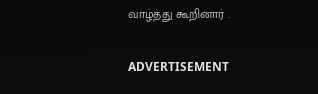வாழ்த்து கூறினார் .

ADVERTISEMENT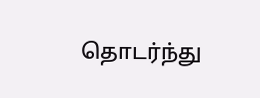தொடர்ந்து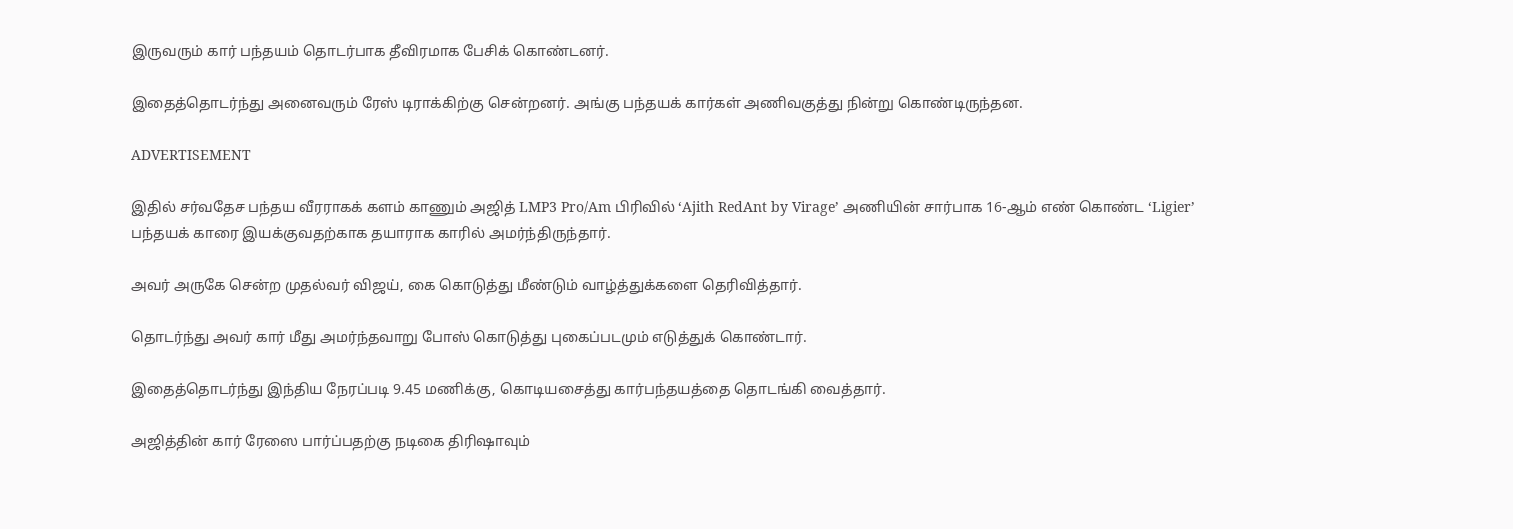இருவரும் கார் பந்தயம் தொடர்பாக தீவிரமாக பேசிக் கொண்டனர்.

இதைத்தொடர்ந்து அனைவரும் ரேஸ் டிராக்கிற்கு சென்றனர். அங்கு பந்தயக் கார்கள் அணிவகுத்து நின்று கொண்டிருந்தன.

ADVERTISEMENT

இதில் சர்வதேச பந்தய வீரராகக் களம் காணும் அஜித் LMP3 Pro/Am பிரிவில் ‘Ajith RedAnt by Virage’ அணியின் சார்பாக 16-ஆம் எண் கொண்ட ‘Ligier’ பந்தயக் காரை இயக்குவதற்காக தயாராக காரில் அமர்ந்திருந்தார்.

அவர் அருகே சென்ற முதல்வர் விஜய், கை கொடுத்து மீண்டும் வாழ்த்துக்களை தெரிவித்தார்.

தொடர்ந்து அவர் கார் மீது அமர்ந்தவாறு போஸ் கொடுத்து புகைப்படமும் எடுத்துக் கொண்டார்.

இதைத்தொடர்ந்து இந்திய நேரப்படி 9.45 மணிக்கு, கொடியசைத்து கார்பந்தயத்தை தொடங்கி வைத்தார்.

அஜித்தின் கார் ரேஸை பார்ப்பதற்கு நடிகை திரிஷாவும்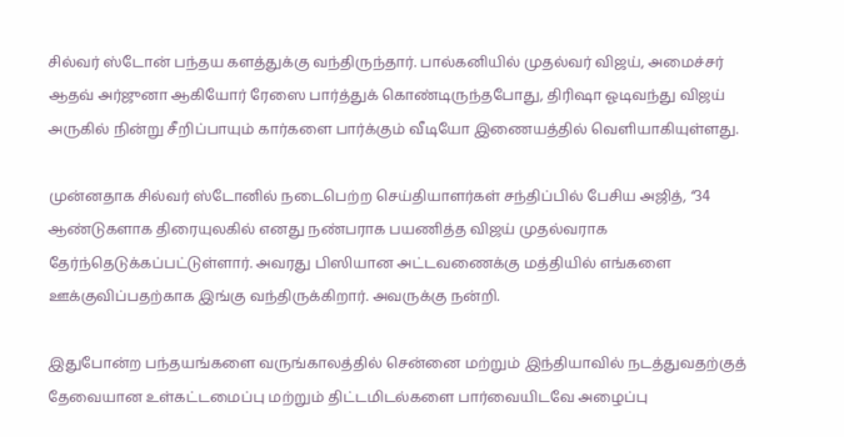சில்வர் ஸ்டோன் பந்தய களத்துக்கு வந்திருந்தார். பால்கனியில் முதல்வர் விஜய், அமைச்சர் ஆதவ் அர்ஜுனா ஆகியோர் ரேஸை பார்த்துக் கொண்டிருந்தபோது, திரிஷா ஓடிவந்து விஜய் அருகில் நின்று சீறிப்பாயும் கார்களை பார்க்கும் வீடியோ இணையத்தில் வெளியாகியுள்ளது.

முன்னதாக சில்வர் ஸ்டோனில் நடைபெற்ற செய்தியாளர்கள் சந்திப்பில் பேசிய அஜித், “34 ஆண்டுகளாக திரையுலகில் எனது நண்பராக பயணித்த விஜய் முதல்வராக தேர்ந்தெடுக்கப்பட்டுள்ளார். அவரது பிஸியான அட்டவணைக்கு மத்தியில் எங்களை ஊக்குவிப்பதற்காக இங்கு வந்திருக்கிறார். அவருக்கு நன்றி.

இதுபோன்ற பந்தயங்களை வருங்காலத்தில் சென்னை மற்றும் இந்தியாவில் நடத்துவதற்குத் தேவையான உள்கட்டமைப்பு மற்றும் திட்டமிடல்களை பார்வையிடவே அழைப்பு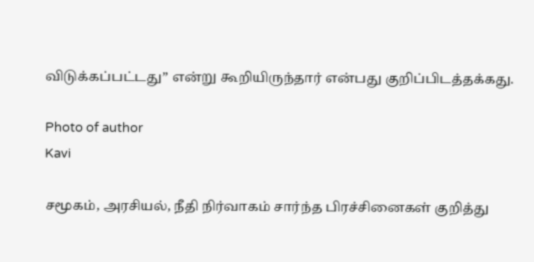விடுக்கப்பட்டது” என்று கூறியிருந்தார் என்பது குறிப்பிடத்தக்கது.

Photo of author
Kavi

சமூகம், அரசியல், நீதி நிர்வாகம் சார்ந்த பிரச்சினைகள் குறித்து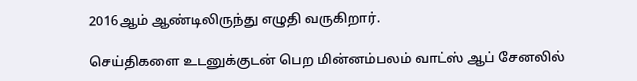2016ஆம் ஆண்டிலிருந்து எழுதி வருகிறார்.

செய்திகளை உடனுக்குடன் பெற மின்னம்பலம் வாட்ஸ் ஆப் சேனலில்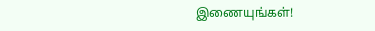இணையுங்கள்!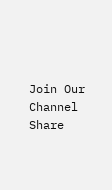Join Our Channel
Share